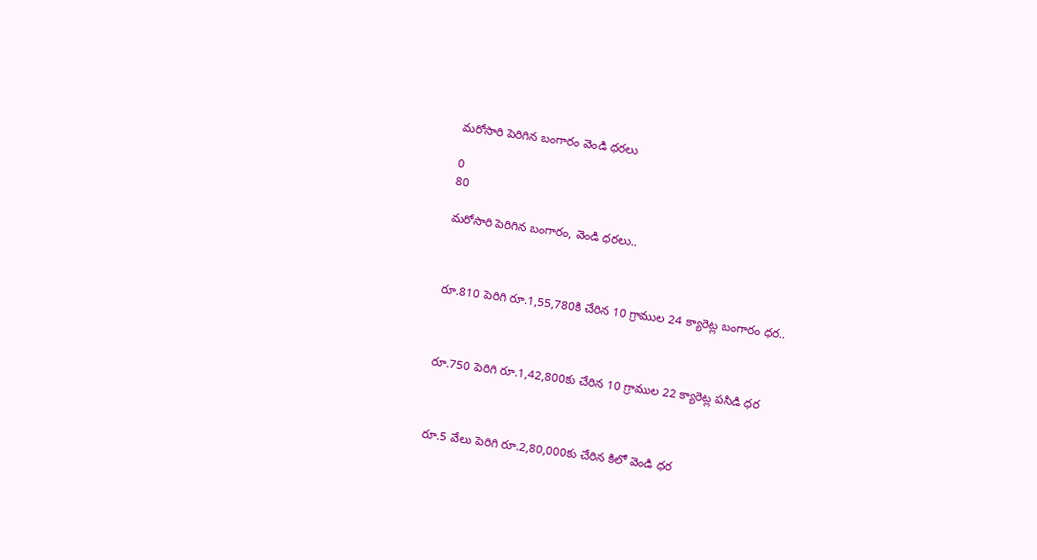మరోసారి పెరిగిన బంగారం వెండి ధరలు

0
80

మరోసారి పెరిగిన బంగారం, వెండి ధరలు..



రూ.810 పెరిగి రూ.1,55,780కి చేరిన 10 గ్రాముల 24 క్యారెట్ల బంగారం ధర..



రూ.750 పెరిగి రూ.1,42,800కు చేరిన 10 గ్రాముల 22 క్యారెట్ల పసిడి ధర



రూ.5 వేలు పెరిగి రూ.2,80,000కు చేరిన కిలో వెండి ధర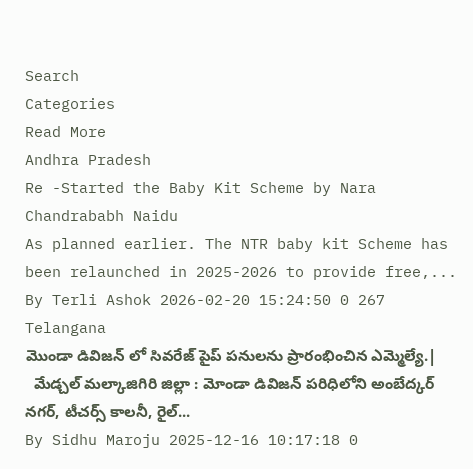Search
Categories
Read More
Andhra Pradesh
Re -Started the Baby Kit Scheme by Nara Chandrababh Naidu
As planned earlier. The NTR baby kit Scheme has been relaunched in 2025-2026 to provide free,...
By Terli Ashok 2026-02-20 15:24:50 0 267
Telangana
మొండా డివిజన్ లో సివరేజ్ పైప్ పనులను ప్రారంభించిన ఎమ్మెల్యే.|
  మేడ్చల్ మల్కాజిగిరి జిల్లా : మోండా డివిజన్ పరిధిలోని అంబేద్కర్ నగర్, టీచర్స్ కాలనీ, రైల్...
By Sidhu Maroju 2025-12-16 10:17:18 0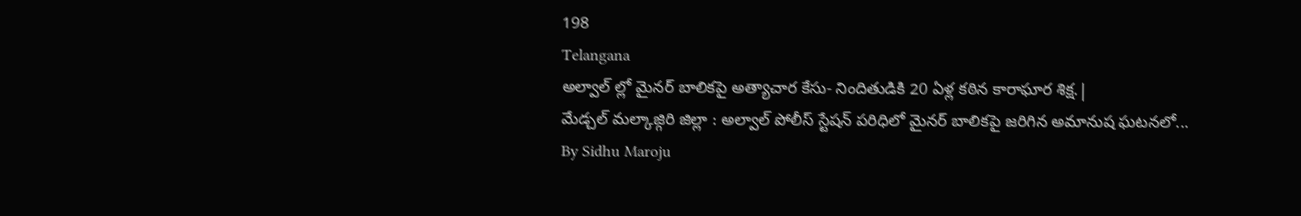198
Telangana
అల్వాల్ ల్లో మైనర్ బాలికపై అత్యాచార కేసు- నిందితుడికి 20 ఏళ్ల కఠిన కారాఘార శిక్ష.|
మేడ్చల్ మల్కాజ్గిరి జిల్లా : అల్వాల్ పోలీస్ స్టేషన్ పరిధిలో మైనర్ బాలికపై జరిగిన అమానుష ఘటనలో...
By Sidhu Maroju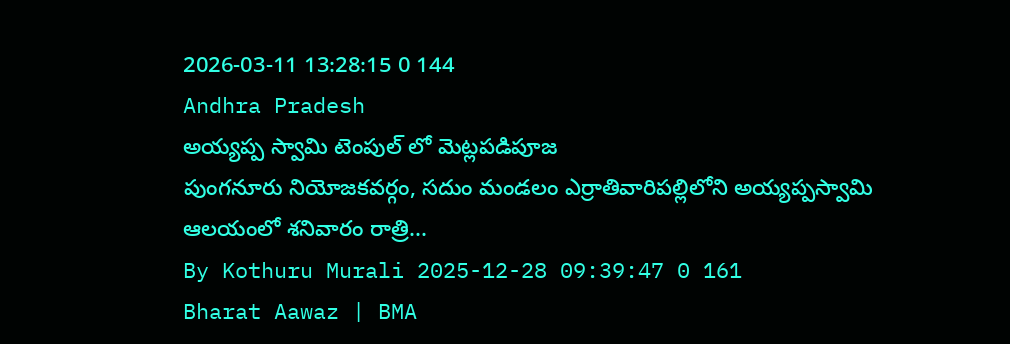2026-03-11 13:28:15 0 144
Andhra Pradesh
అయ్యప్ప స్వామి టెంపుల్ లో మెట్లపడిపూజ
పుంగనూరు నియోజకవర్గం, సదుం మండలం ఎర్రాతివారిపల్లిలోని అయ్యప్పస్వామి ఆలయంలో శనివారం రాత్రి...
By Kothuru Murali 2025-12-28 09:39:47 0 161
Bharat Aawaz | BMA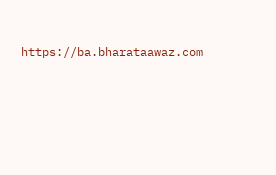https://ba.bharataawaz.com